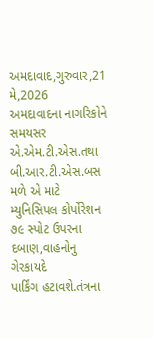અમદાવાદ,ગુરુવાર,21
મે,2026
અમદાવાદના નાગરિકોને સમયસર એ.એમ.ટી.એસ.તથા બી.આર.ટી.એસ.બસ
મળે એ માટે મ્યુનિસિપલ કોર્પોરેશન ૭૯ સ્પોટ ઉપરના દબાણ,વાહનોનુ ગેરકાયદે
પાર્કિંગ હટાવશે.તંત્રના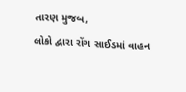તારણ મુજબ,
લોકો દ્વારા રોંગ સાઈડમાં વાહન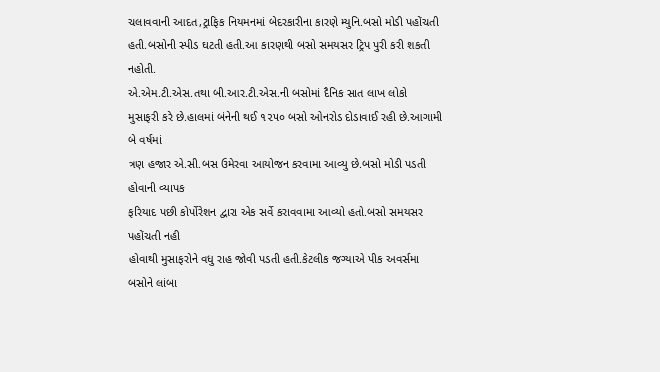ચલાવવાની આદત,ટ્રાફિક નિયમનમાં બેદરકારીના કારણે મ્યુનિ.બસો મોડી પહોંચતી
હતી.બસોની સ્પીડ ઘટતી હતી.આ કારણથી બસો સમયસર ટ્રિપ પુરી કરી શકતી નહોતી.
એ.એમ.ટી.એસ.તથા બી.આર.ટી.એસ.ની બસોમાં દૈનિક સાત લાખ લોકો
મુસાફરી કરે છે.હાલમાં બંનેની થઈ ૧૨૫૦ બસો ઓનરોડ દોડાવાઈ રહી છે.આગામી બે વર્ષમાં
ત્રણ હજાર એ.સી.બસ ઉમેરવા આયોજન કરવામા આવ્યુ છે.બસો મોડી પડતી હોવાની વ્યાપક
ફરિયાદ પછી કોર્પોરેશન દ્વારા એક સર્વે કરાવવામા આવ્યો હતો.બસો સમયસર પહોંચતી નહી
હોવાથી મુસાફરોને વધુ રાહ જોવી પડતી હતી.કેટલીક જગ્યાએ પીક અવર્સમા બસોને લાંબા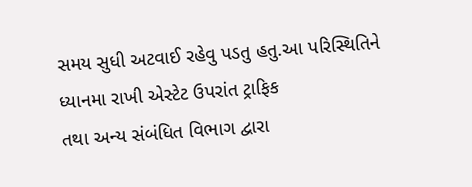સમય સુધી અટવાઈ રહેવુ પડતુ હતુ.આ પરિસ્થિતિને ધ્યાનમા રાખી એસ્ટેટ ઉપરાંત ટ્રાફિક
તથા અન્ય સંબંધિત વિભાગ દ્વારા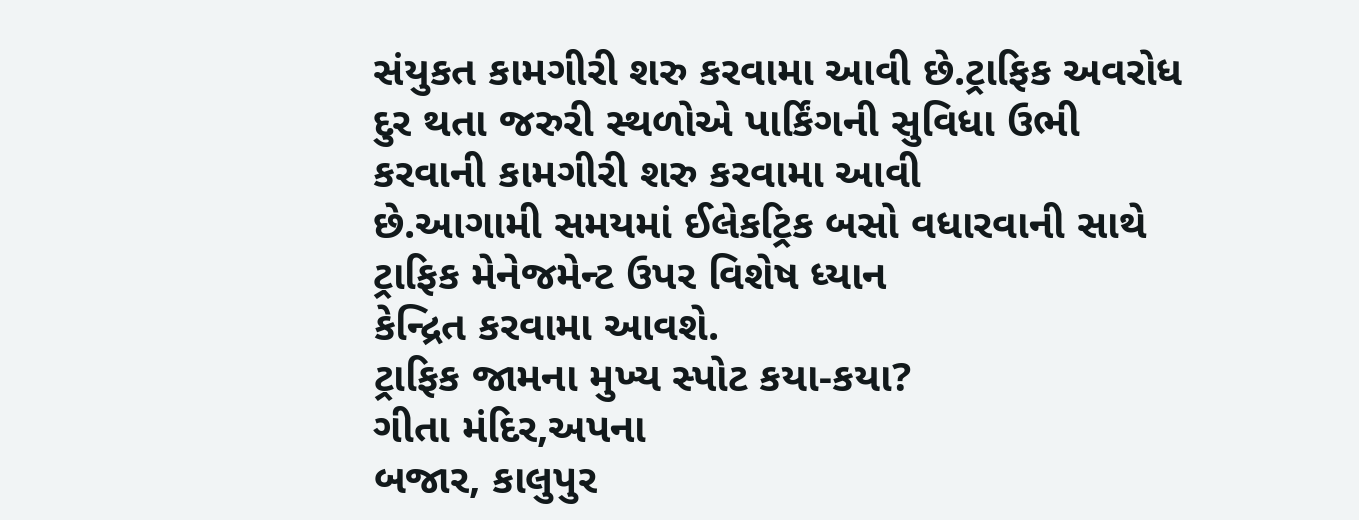સંયુકત કામગીરી શરુ કરવામા આવી છે.ટ્રાફિક અવરોધ
દુર થતા જરુરી સ્થળોએ પાર્કિંગની સુવિધા ઉભી કરવાની કામગીરી શરુ કરવામા આવી
છે.આગામી સમયમાં ઈલેકટ્રિક બસો વધારવાની સાથે ટ્રાફિક મેનેજમેન્ટ ઉપર વિશેષ ધ્યાન
કેન્દ્રિત કરવામા આવશે.
ટ્રાફિક જામના મુખ્ય સ્પોટ કયા-કયા?
ગીતા મંદિર,અપના
બજાર, કાલુપુર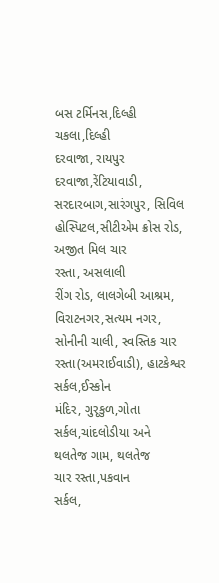બસ ટર્મિનસ,દિલ્હી
ચકલા,દિલ્હી
દરવાજા, રાયપુર
દરવાજા,રેંટિયાવાડી, સરદારબાગ,સારંગપુર, સિવિલ હોસ્પિટલ,સીટીએમ ક્રોસ રોડ, અજીત મિલ ચાર
રસ્તા, અસલાલી
રીંગ રોડ, લાલગેબી આશ્રમ, વિરાટનગર,સત્યમ નગર, સોનીની ચાલી, સ્વસ્તિક ચાર
રસ્તા(અમરાઈવાડી), હાટકેશ્વર
સર્કલ,ઈસ્કોન
મંદિર, ગુરૃકુળ,ગોતા સર્કલ,ચાંદલોડીયા અને
થલતેજ ગામ, થલતેજ
ચાર રસ્તા,પકવાન
સર્કલ,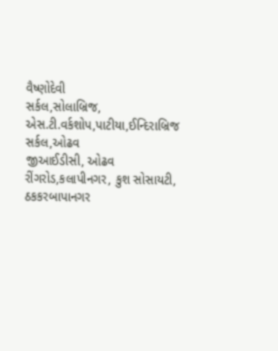વૈષ્ણોદેવી
સર્કલ,સોલાબ્રિજ, એસ.ટી.વર્કશોપ,પાટીયા,ઈન્દિરાબ્રિજ
સર્કલ,ઓઢવ
જીઆઈડીસી, ઓઢવ
રીંગરોડ,કલાપીનગર, કુશ સોસાયટી, ઠકકરબાપાનગર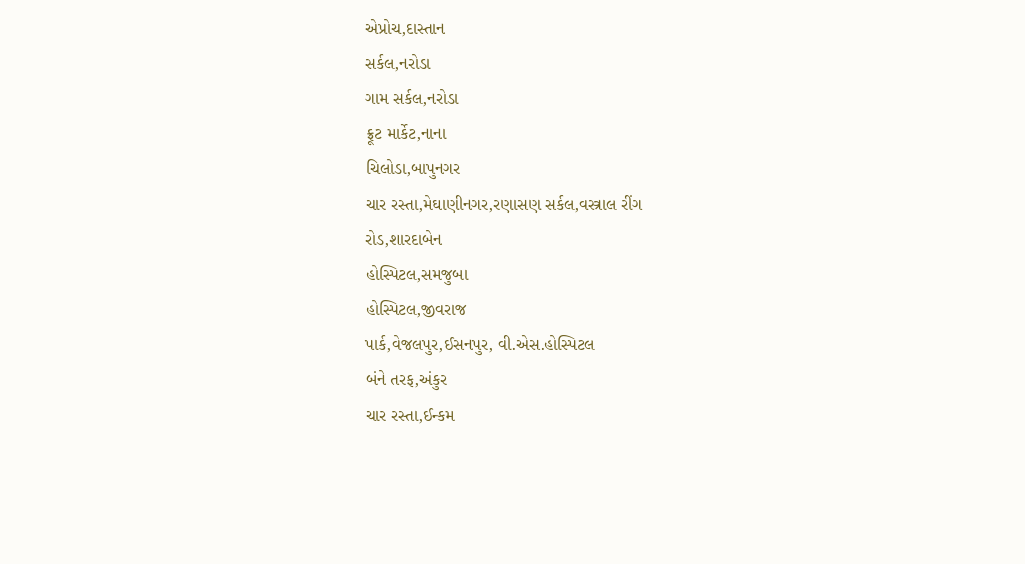એપ્રોચ,દાસ્તાન
સર્કલ,નરોડા
ગામ સર્કલ,નરોડા
ફ્રૂટ માર્કેટ,નાના
ચિલોડા,બાપુનગર
ચાર રસ્તા,મેઘાણીનગર,રણાસણ સર્કલ,વસ્ત્રાલ રીંગ
રોડ,શારદાબેન
હોસ્પિટલ,સમજુબા
હોસ્પિટલ,જીવરાજ
પાર્ક,વેજલપુર,ઈસનપુર, વી.એસ.હોસ્પિટલ
બંને તરફ,અંકુર
ચાર રસ્તા,ઈન્કમ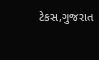ટેકસ,ગુજરાત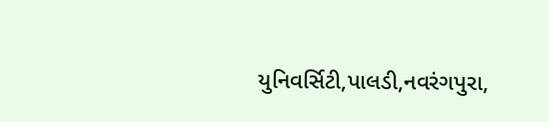યુનિવર્સિટી,પાલડી,નવરંગપુરા,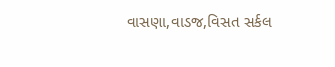વાસણા,વાડજ,વિસત સર્કલ